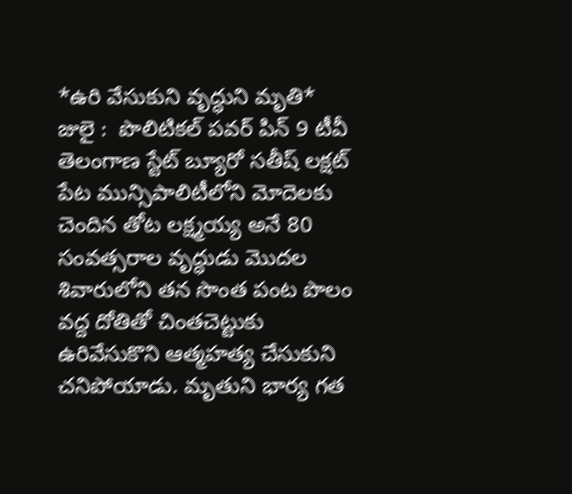*ఉరి వేసుకుని వృద్ధుని మృతి* జులై :  పొలిటికల్ పవర్ పిన్ 9 టీవీ తెలంగాణ స్టేట్ బ్యూరో సతీష్ లక్షట్ పేట మున్సిపాలిటీలోని మోదెలకు చెందిన తోట లక్ష్మయ్య అనే 80 సంవత్సరాల వృద్ధుడు మొదల శివారులోని తన సొంత పంట పొలం వద్ద దోతితో చింతచెట్టుకు ఉరివేసుకొని ఆత్మహత్య చేసుకుని చనిపోయాడు. మృతుని భార్య గత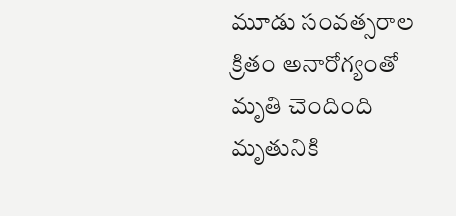మూడు సంవత్సరాల క్రితం అనారోగ్యంతో మృతి చెందింది మృతునికి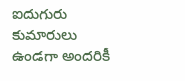ఐదుగురు కుమారులు ఉండగా అందరికీ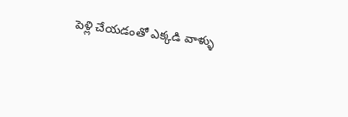పెళ్లి చేయడంతో ఎక్కడి వాళ్ళు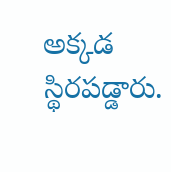అక్కడ స్థిరపడ్డారు.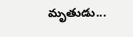మృతుడు...